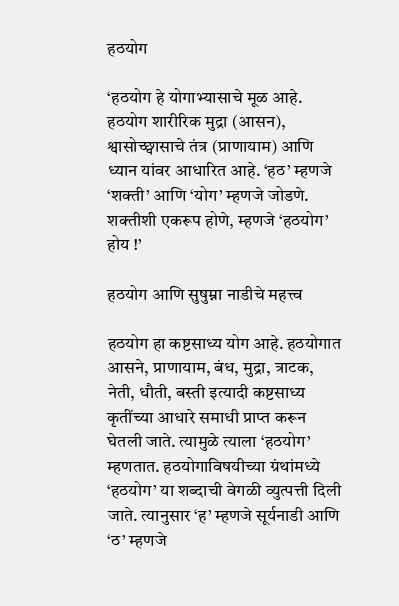हठयोग

‘हठयोग हे योगाभ्यासाचे मूळ आहे. हठयोग शारीरिक मुद्रा (आसन), श्वासोच्छ्वासाचे तंत्र (प्राणायाम) आणि ध्यान यांवर आधारित आहे. ‘हठ’ म्हणजे ‘शक्ती’ आणि ‘योग’ म्हणजे जोडणे. शक्तीशी एकरूप होणे, म्हणजे ‘हठयोग’ होय !’

हठयोग आणि सुषुम्ना नाडीचे महत्त्व

हठयोग हा कष्टसाध्य योग आहे. हठयोगात आसने, प्राणायाम, बंध, मुद्रा, त्राटक, नेती, धौती, बस्ती इत्यादी कष्टसाध्य कृतींच्या आधारे समाधी प्राप्त करून घेतली जाते. त्यामुळे त्याला ‘हठयोग’ म्हणतात. हठयोगाविषयीच्या ग्रंथांमध्ये ‘हठयोग’ या शब्दाची वेगळी व्युत्पत्ती दिली जाते. त्यानुसार ‘ह’ म्हणजे सूर्यनाडी आणि ‘ठ’ म्हणजे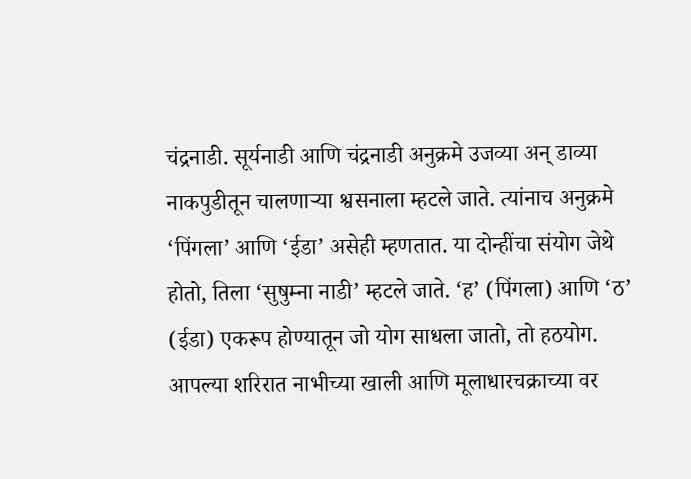चंद्रनाडी. सूर्यनाडी आणि चंद्रनाडी अनुक्रमे उजव्या अन् डाव्या नाकपुडीतून चालणार्‍या श्वसनाला म्हटले जाते. त्यांनाच अनुक्रमे ‘पिंगला’ आणि ‘ईडा’ असेही म्हणतात. या दोन्हींचा संयोग जेथे होतो, तिला ‘सुषुम्ना नाडी’ म्हटले जाते. ‘ह’ (पिंगला) आणि ‘ठ’ (ईडा) एकरूप होण्यातून जो योग साधला जातो, तो हठयोग. आपल्या शरिरात नाभीच्या खाली आणि मूलाधारचक्राच्या वर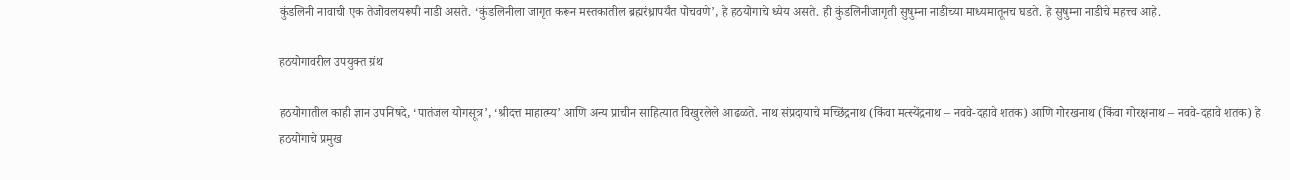कुंडलिनी नावाची एक तेजोवलयरूपी नाडी असते. ‘कुंडलिनीला जागृत करून मस्तकातील ब्रह्मरंध्रापर्यंत पोचवणे’, हे हठयोगाचे ध्येय असते. ही कुंडलिनीजागृती सुषुम्ना नाडीच्या माध्यमातूनच घडते. हे सुषुम्ना नाडीचे महत्त्व आहे.

हठयोगावरील उपयुक्त ग्रंथ

हठयोगातील काही ज्ञान उपनिषदे, ‘पातंजल योगसूत्र’, ‘श्रीदत्त माहात्म्य’ आणि अन्य प्राचीन साहित्यात विखुरलेले आढळते. नाथ संप्रदायाचे मच्छिंद्रनाथ (किंवा मत्स्येंद्रनाथ – नववे-दहावे शतक) आणि गोरखनाथ (किंवा गोरक्षनाथ – नववे-दहावे शतक) हे हठयोगाचे प्रमुख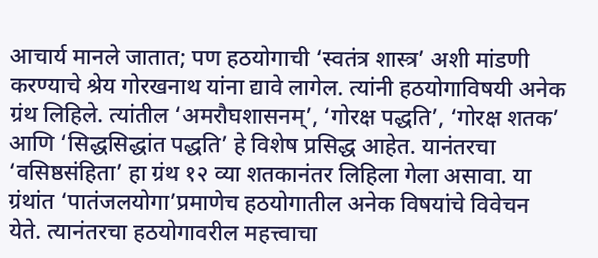आचार्य मानले जातात; पण हठयोगाची ‘स्वतंत्र शास्त्र’ अशी मांडणी करण्याचे श्रेय गोरखनाथ यांना द्यावे लागेल. त्यांनी हठयोगाविषयी अनेक ग्रंथ लिहिले. त्यांतील ‘अमरौघशासनम्’, ‘गोरक्ष पद्धति’, ‘गोरक्ष शतक’ आणि ‘सिद्धसिद्धांत पद्धति’ हे विशेष प्रसिद्ध आहेत. यानंतरचा ‘वसिष्ठसंहिता’ हा ग्रंथ १२ व्या शतकानंतर लिहिला गेला असावा. या ग्रंथांत ‘पातंजलयोगा’प्रमाणेच हठयोगातील अनेक विषयांचे विवेचन येते. त्यानंतरचा हठयोगावरील महत्त्वाचा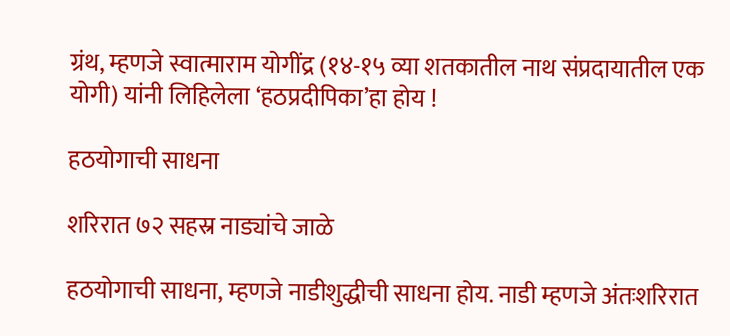ग्रंथ, म्हणजे स्वात्माराम योगींद्र (१४-१५ व्या शतकातील नाथ संप्रदायातील एक योगी) यांनी लिहिलेला ‘हठप्रदीपिका’हा होय !

हठयोगाची साधना

शरिरात ७२ सहस्र नाड्यांचे जाळे

हठयोगाची साधना, म्हणजे नाडीशुद्धीची साधना होय. नाडी म्हणजे अंतःशरिरात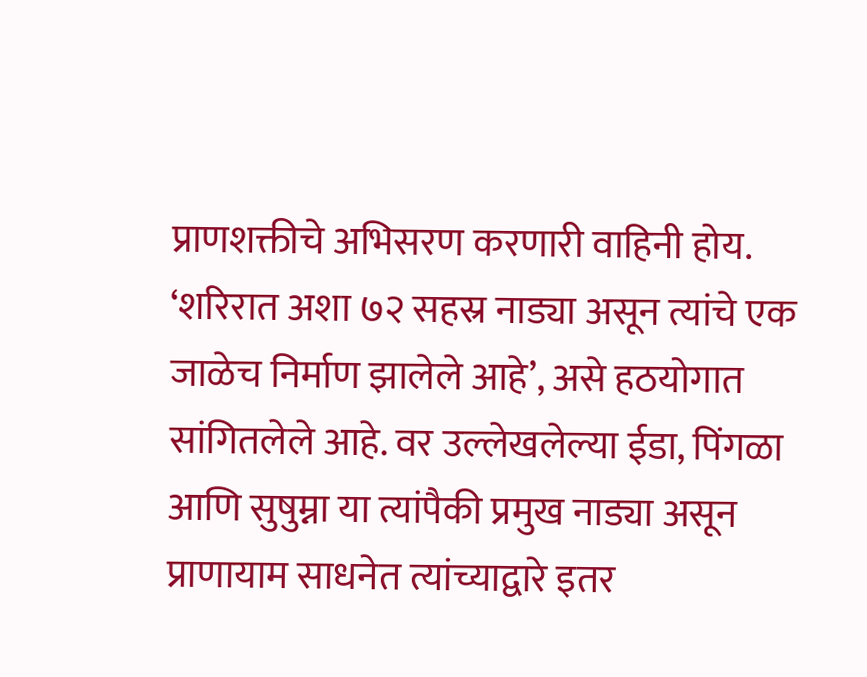प्राणशक्तीचे अभिसरण करणारी वाहिनी होय. ‘शरिरात अशा ७२ सहस्र नाड्या असून त्यांचे एक जाळेच निर्माण झालेले आहे’, असे हठयोगात सांगितलेले आहे. वर उल्लेखलेल्या ईडा, पिंगळा आणि सुषुम्ना या त्यांपैकी प्रमुख नाड्या असून प्राणायाम साधनेत त्यांच्याद्वारे इतर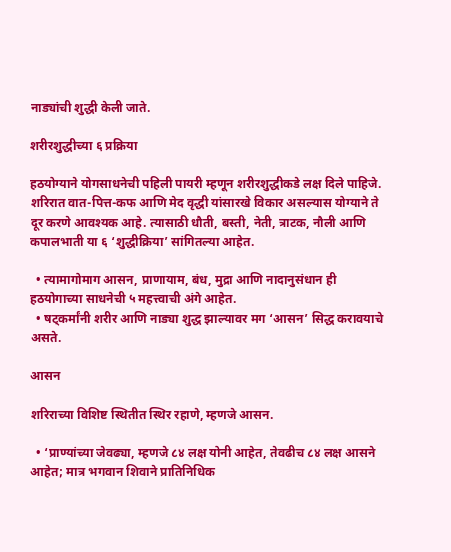नाड्यांची शुद्धी केली जाते.

शरीरशुद्धीच्या ६ प्रक्रिया

हठयोग्याने योगसाधनेची पहिली पायरी म्हणून शरीरशुद्धीकडे लक्ष दिले पाहिजे. शरिरात वात-पित्त-कफ आणि मेद वृद्धी यांसारखे विकार असल्यास योग्याने ते दूर करणे आवश्यक आहे. त्यासाठी धौती, बस्ती, नेती, त्राटक, नौली आणि कपालभाती या ६ ‘शुद्धीक्रिया’ सांगितल्या आहेत.

  • त्यामागोमाग आसन, प्राणायाम, बंध, मुद्रा आणि नादानुसंधान ही हठयोगाच्या साधनेची ५ महत्त्वाची अंगे आहेत.
  • षट्कर्मांनी शरीर आणि नाड्या शुद्ध झाल्यावर मग ‘आसन’ सिद्ध करावयाचे असते.

आसन

शरिराच्या विशिष्ट स्थितीत स्थिर रहाणे, म्हणजे आसन.

  • ‘प्राण्यांच्या जेवढ्या, म्हणजे ८४ लक्ष योनी आहेत, तेवढीच ८४ लक्ष आसने आहेत; मात्र भगवान शिवाने प्रातिनिधिक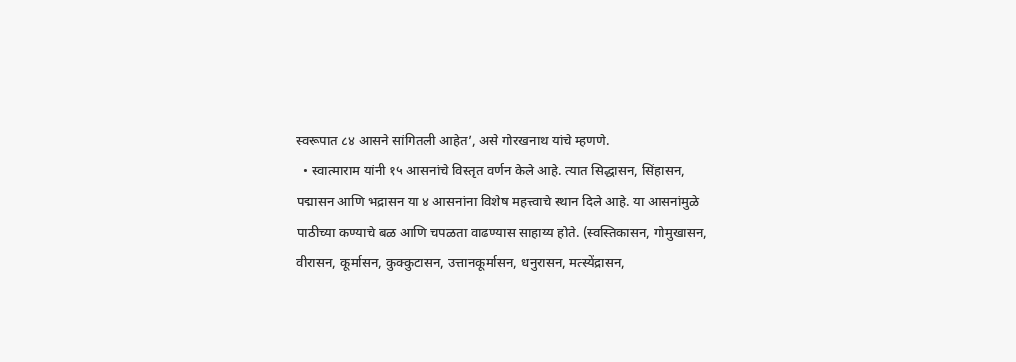स्वरूपात ८४ आसने सांगितली आहेत’, असे गोरखनाथ यांचे म्हणणे.
  • स्वात्माराम यांनी १५ आसनांचे विस्तृत वर्णन केले आहे. त्यात सिद्धासन, सिंहासन, पद्मासन आणि भद्रासन या ४ आसनांना विशेष महत्त्वाचे स्थान दिले आहे. या आसनांमुळे पाठीच्या कण्याचे बळ आणि चपळता वाढण्यास साहाय्य होते. (स्वस्तिकासन, गोमुखासन, वीरासन, कूर्मासन, कुक्कुटासन, उत्तानकूर्मासन, धनुरासन, मत्स्येंद्रासन,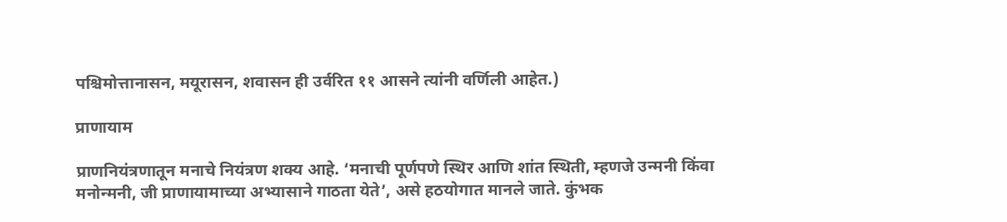पश्चिमोत्तानासन, मयूरासन, शवासन ही उर्वरित ११ आसने त्यांनी वर्णिली आहेत.)

प्राणायाम

प्राणनियंत्रणातून मनाचे नियंत्रण शक्य आहे. ‘मनाची पूर्णपणे स्थिर आणि शांत स्थिती, म्हणजे उन्मनी किंवा मनोन्मनी, जी प्राणायामाच्या अभ्यासाने गाठता येते’, असे हठयोगात मानले जाते. कुंभक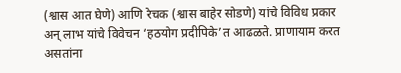(श्वास आत घेणे) आणि रेचक (श्वास बाहेर सोडणे) यांचे विविध प्रकार अन् लाभ यांचे विवेचन ‘हठयोग प्रदीपिके’त आढळते. प्राणायाम करत असतांना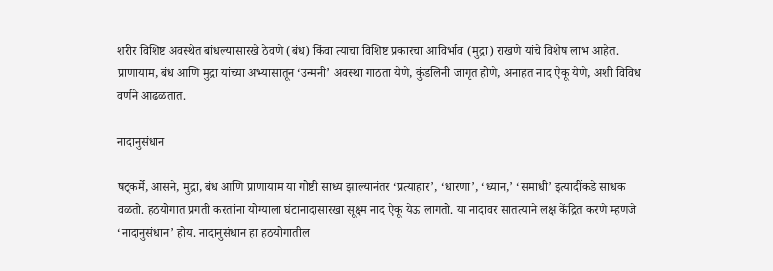शरीर विशिष्ट अवस्थेत बांधल्यासारखे ठेवणे (बंध) किंवा त्याचा विशिष्ट प्रकारचा आविर्भाव (मुद्रा) राखणे यांचे विशेष लाभ आहेत. प्राणायाम, बंध आणि मुद्रा यांच्या अभ्यासातून ‘उन्मनी’ अवस्था गाठता येणे, कुंडलिनी जागृत होणे, अनाहत नाद ऐकू येणे, अशी विविध वर्णने आढळतात.

नादानुसंधान

षट्कर्मे, आसने, मुद्रा, बंध आणि प्राणायाम या गोष्टी साध्य झाल्यानंतर ‘प्रत्याहार’, ‘धारणा’, ‘ध्यान,’ ‘समाधी’ इत्यादींकडे साधक वळतो. हठयोगात प्रगती करतांना योग्याला घंटानादासारखा सूक्ष्म नाद ऐकू येऊ लागतो. या नादावर सातत्याने लक्ष केंद्रित करणे म्हणजे ‘नादानुसंधान’ होय. नादानुसंधान हा हठयोगातील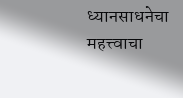ध्यानसाधनेचा महत्त्वाचा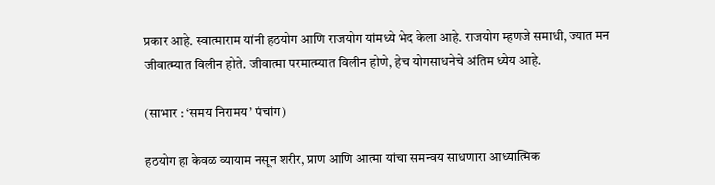प्रकार आहे. स्वात्माराम यांनी हठयोग आणि राजयोग यांमध्ये भेद केला आहे. राजयोग म्हणजे समाधी, ज्यात मन जीवात्म्यात विलीन होते. जीवात्मा परमात्म्यात विलीन होणे, हेच योगसाधनेचे अंतिम ध्येय आहे.

(साभार : ‘समय निरामय’ पंचांग)

हठयोग हा केवळ व्यायाम नसून शरीर, प्राण आणि आत्मा यांचा समन्वय साधणारा आध्यात्मिक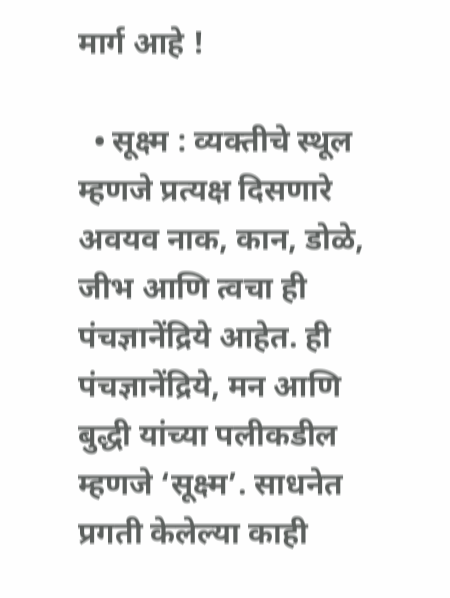मार्ग आहे !

  • सूक्ष्म : व्यक्तीचे स्थूल म्हणजे प्रत्यक्ष दिसणारे अवयव नाक, कान, डोळे, जीभ आणि त्वचा ही पंचज्ञानेंद्रिये आहेत. ही पंचज्ञानेंद्रिये, मन आणि बुद्धी यांच्या पलीकडील म्हणजे ‘सूक्ष्म’. साधनेत प्रगती केलेल्या काही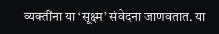व्यक्तींना या ‘सूक्ष्म’ संवेदना जाणवतात. या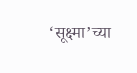‘सूक्ष्मा’च्या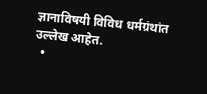ज्ञानाविषयी विविध धर्मग्रंथांत उल्लेख आहेत.
  •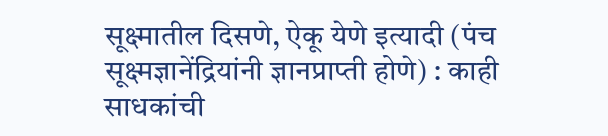सूक्ष्मातील दिसणे, ऐकू येणे इत्यादी (पंच सूक्ष्मज्ञानेंद्रियांनी ज्ञानप्राप्ती होणे) : काही साधकांची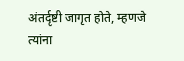अंतर्दृष्टी जागृत होते, म्हणजे त्यांना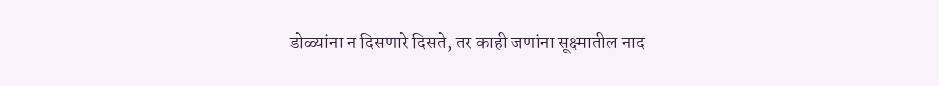डोळ्यांना न दिसणारे दिसते, तर काही जणांना सूक्ष्मातील नाद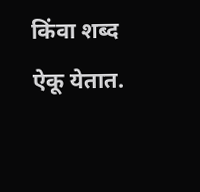किंवा शब्द ऐकू येतात.